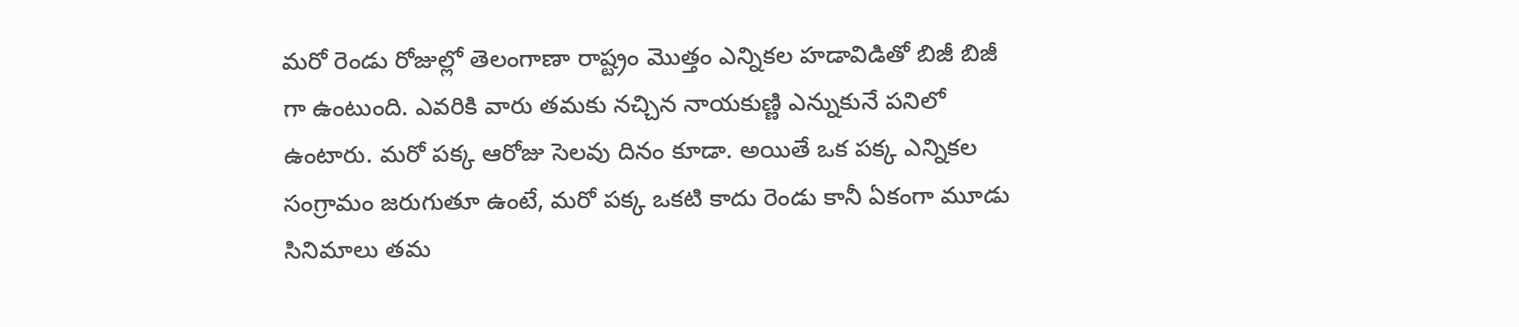మరో రెండు రోజుల్లో తెలంగాణా రాష్ట్రం మొత్తం ఎన్నికల హడావిడితో బిజీ బిజీ గా ఉంటుంది. ఎవరికి వారు తమకు నచ్చిన నాయకుణ్ణి ఎన్నుకునే పనిలో ఉంటారు. మరో పక్క ఆరోజు సెలవు దినం కూడా. అయితే ఒక పక్క ఎన్నికల సంగ్రామం జరుగుతూ ఉంటే, మరో పక్క ఒకటి కాదు రెండు కానీ ఏకంగా మూడు సినిమాలు తమ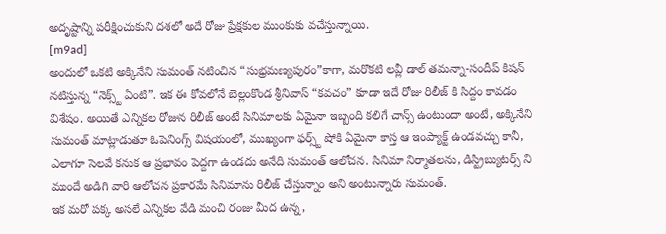అదృష్టాన్ని పరీక్షించుకుని దశలో అదే రోజు ప్రేక్షకుల ముంకుకు వచేస్తున్నాయి.
[m9ad]
అందులో ఒకటి అక్కినేని సుమంత్ నటించిన “సుభ్రమణ్యపురం”కాగా, మరొకటి లవ్లీ డాల్ తమన్నా-సందీప్ కిషన్ నటిస్తున్న “నెక్స్ట్ ఏంటి”. ఇక ఈ కోవలోనే బెల్లంకొండ శ్రీనివాస్ “కవచం” కూడా ఇదే రోజు రిలీజ్ కి సిద్దం కావడం విశేషం. అయితే ఎన్నికల రోజున రిలీజ్ అంటే సినిమాలకు ఏమైనా ఇబ్బంది కలిగే చాన్స్ ఉంటుందా అంటే, అక్కినేని సుమంత్ మాట్లాడుతూ ఓపెనింగ్స్ విషయంలో, ముఖ్యంగా ఫర్స్ట్ షోకి ఏమైనా కాస్త ఆ ఇంప్యాక్ట్ ఉండవచ్చు కానీ, ఎలాగూ సెలవే కనుక ఆ ప్రభావం పెద్దగా ఉండదు అనేది సుమంత్ ఆలోచన. సినిమా నిర్మాతలను, డిస్ట్రిబ్యుటర్స్ ని ముందే అడిగి వారి ఆలోచన ప్రకారమే సినిమాను రిలీజ్ చేస్తున్నాం అని అంటున్నారు సుమంత్.
ఇక మరో పక్క అసలే ఎన్నికల వేడి మంచి రంజు మీద ఉన్న,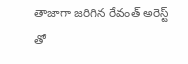తాజాగా జరిగిన రేవంత్ అరెస్ట్ తో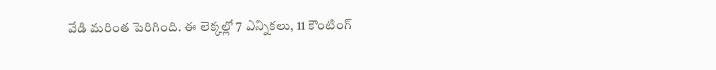వేడి మరింత పెరిగింది. ఈ లెక్కల్లో 7 ఎన్నికలు, 11 కౌంటింగ్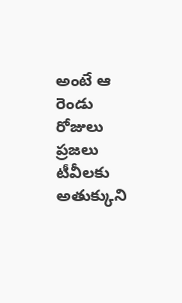అంటే ఆ రెండు రోజులు ప్రజలు టీవీలకు అతుక్కుని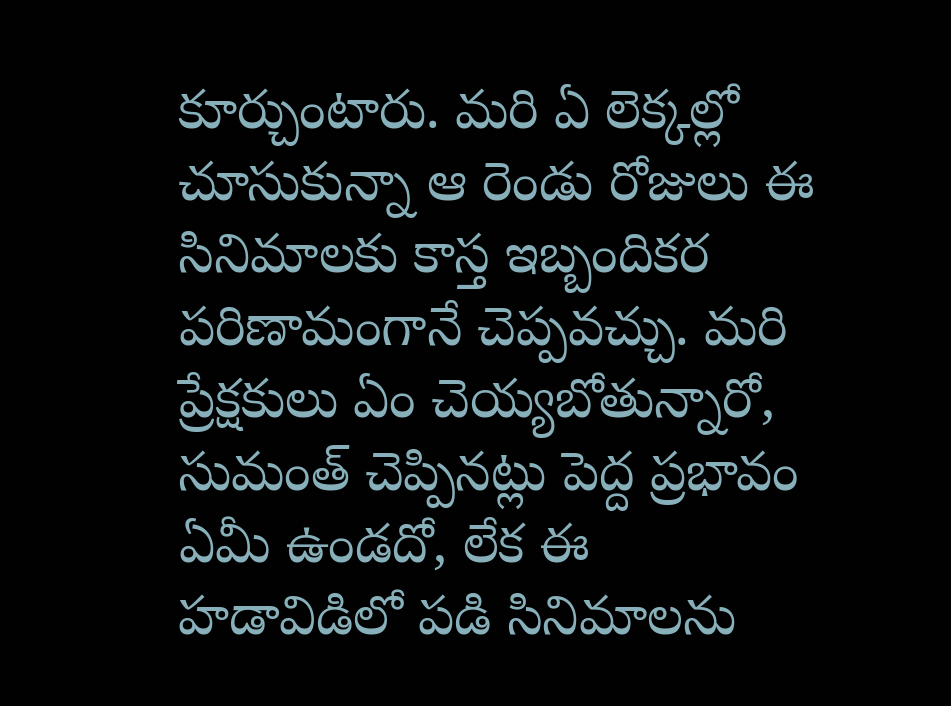కూర్చుంటారు. మరి ఏ లెక్కల్లో చూసుకున్నా ఆ రెండు రోజులు ఈ సినిమాలకు కాస్త ఇబ్బందికర పరిణామంగానే చెప్పవచ్చు. మరి ప్రేక్షకులు ఏం చెయ్యబోతున్నారో, సుమంత్ చెప్పినట్లు పెద్ద ప్రభావం ఏమీ ఉండదో, లేక ఈ హడావిడిలో పడి సినిమాలను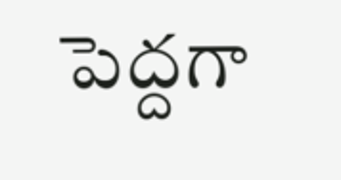పెద్దగా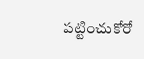పట్టించుకోరో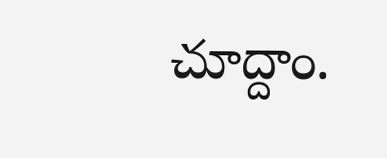చూద్దాం.